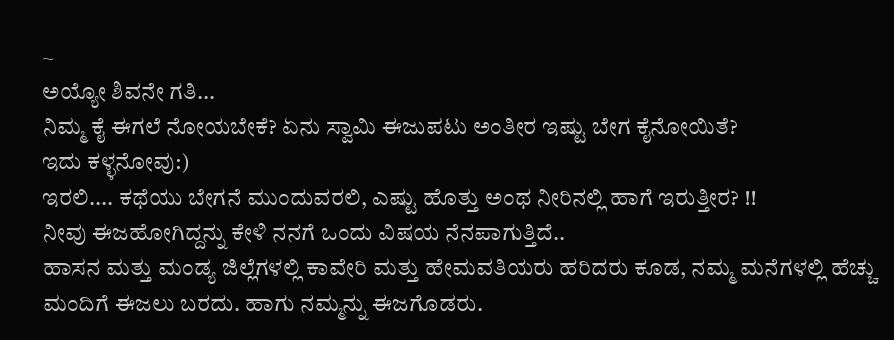~
ಅಯ್ಯೋ ಶಿವನೇ ಗತಿ...
ನಿಮ್ಮ ಕೈ ಈಗಲೆ ನೋಯಬೇಕೆ? ಏನು ಸ್ವಾಮಿ ಈಜುಪಟು ಅಂತೀರ ಇಷ್ಟು ಬೇಗ ಕೈನೋಯಿತೆ?
ಇದು ಕಳ್ಳನೋವು:)
ಇರಲಿ.... ಕಥೆಯು ಬೇಗನೆ ಮುಂದುವರಲಿ, ಎಷ್ಟು ಹೊತ್ತು ಅಂಥ ನೀರಿನಲ್ಲಿ ಹಾಗೆ ಇರುತ್ತೀರ? !!
ನೀವು ಈಜಹೋಗಿದ್ದನ್ನು ಕೇಳಿ ನನಗೆ ಒಂದು ವಿಷಯ ನೆನಪಾಗುತ್ತಿದೆ..
ಹಾಸನ ಮತ್ತು ಮಂಡ್ಯ ಜಿಲ್ಲೆಗಳಲ್ಲಿ ಕಾವೇರಿ ಮತ್ತು ಹೇಮವತಿಯರು ಹರಿದರು ಕೂಡ, ನಮ್ಮ ಮನೆಗಳಲ್ಲಿ ಹೆಚ್ಚು ಮಂದಿಗೆ ಈಜಲು ಬರದು. ಹಾಗು ನಮ್ಮನ್ನು ಈಜಗೊಡರು.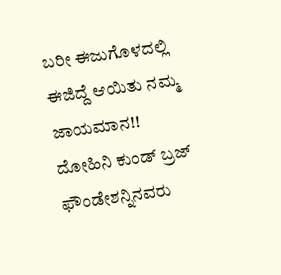ಬರೀ ಈಜುಗೊಳದಲ್ಲಿ ಈಜಿದ್ದೆ ಆಯಿತು ನಮ್ಮ ಜಾಯಮಾನ!!
ದೋಹಿನಿ ಕುಂಡ್ ಬ್ರಜ್ ಫೌಂಡೇಶನ್ನಿನವರು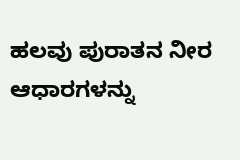ಹಲವು ಪುರಾತನ ನೀರ ಆಧಾರಗಳನ್ನು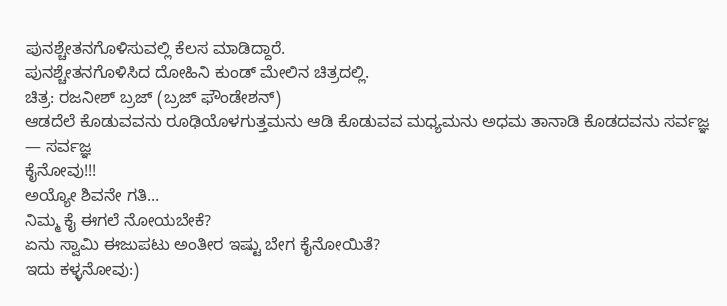ಪುನಶ್ಚೇತನಗೊಳಿಸುವಲ್ಲಿ ಕೆಲಸ ಮಾಡಿದ್ದಾರೆ.
ಪುನಶ್ಚೇತನಗೊಳಿಸಿದ ದೋಹಿನಿ ಕುಂಡ್ ಮೇಲಿನ ಚಿತ್ರದಲ್ಲಿ.
ಚಿತ್ರ: ರಜನೀಶ್ ಬ್ರಜ್ (ಬ್ರಜ್ ಫೌಂಡೇಶನ್)
ಆಡದೆಲೆ ಕೊಡುವವನು ರೂಢಿಯೊಳಗುತ್ತಮನು ಆಡಿ ಕೊಡುವವ ಮಧ್ಯಮನು ಅಧಮ ತಾನಾಡಿ ಕೊಡದವನು ಸರ್ವಜ್ಞ
— ಸರ್ವಜ್ಞ
ಕೈನೋವು!!!
ಅಯ್ಯೋ ಶಿವನೇ ಗತಿ...
ನಿಮ್ಮ ಕೈ ಈಗಲೆ ನೋಯಬೇಕೆ?
ಏನು ಸ್ವಾಮಿ ಈಜುಪಟು ಅಂತೀರ ಇಷ್ಟು ಬೇಗ ಕೈನೋಯಿತೆ?
ಇದು ಕಳ್ಳನೋವು:)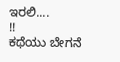ಇರಲಿ....
!!
ಕಥೆಯು ಬೇಗನೆ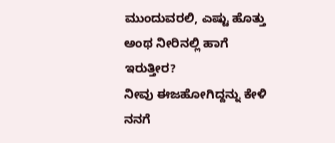ಮುಂದುವರಲಿ, ಎಷ್ಟು ಹೊತ್ತು ಅಂಥ ನೀರಿನಲ್ಲಿ ಹಾಗೆ ಇರುತ್ತೀರ?
ನೀವು ಈಜಹೋಗಿದ್ದನ್ನು ಕೇಳಿ ನನಗೆ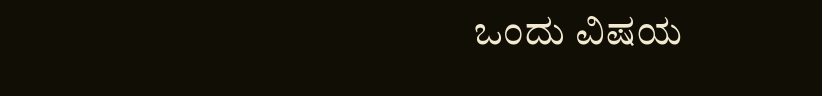ಒಂದು ವಿಷಯ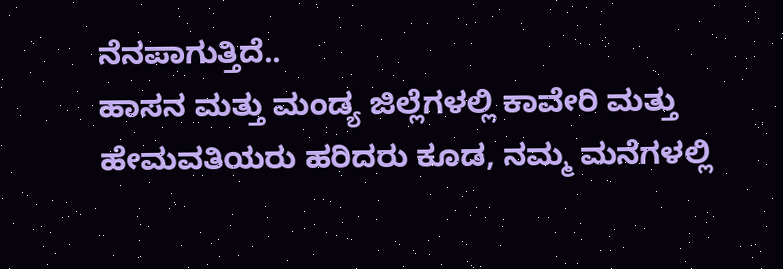ನೆನಪಾಗುತ್ತಿದೆ..
ಹಾಸನ ಮತ್ತು ಮಂಡ್ಯ ಜಿಲ್ಲೆಗಳಲ್ಲಿ ಕಾವೇರಿ ಮತ್ತು ಹೇಮವತಿಯರು ಹರಿದರು ಕೂಡ, ನಮ್ಮ ಮನೆಗಳಲ್ಲಿ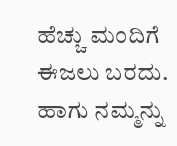ಹೆಚ್ಚು ಮಂದಿಗೆ ಈಜಲು ಬರದು. ಹಾಗು ನಮ್ಮನ್ನು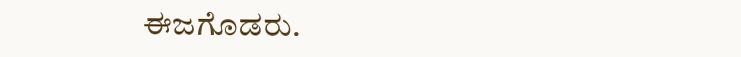ಈಜಗೊಡರು.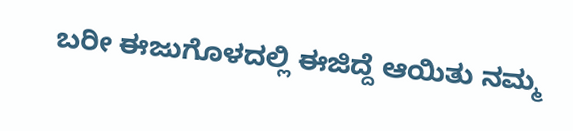ಬರೀ ಈಜುಗೊಳದಲ್ಲಿ ಈಜಿದ್ದೆ ಆಯಿತು ನಮ್ಮ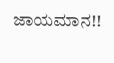ಜಾಯಮಾನ!!